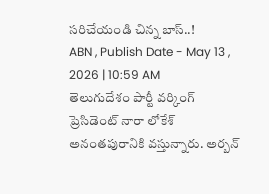సరిచేయండి చిన్న బాస్..!
ABN , Publish Date - May 13 , 2026 | 10:59 AM
తెలుగుదేశం పార్టీ వర్కింగ్ ప్రెసిడెంట్ నారా లోకేశ్ అనంతపురానికి వస్తున్నారు. అర్బన్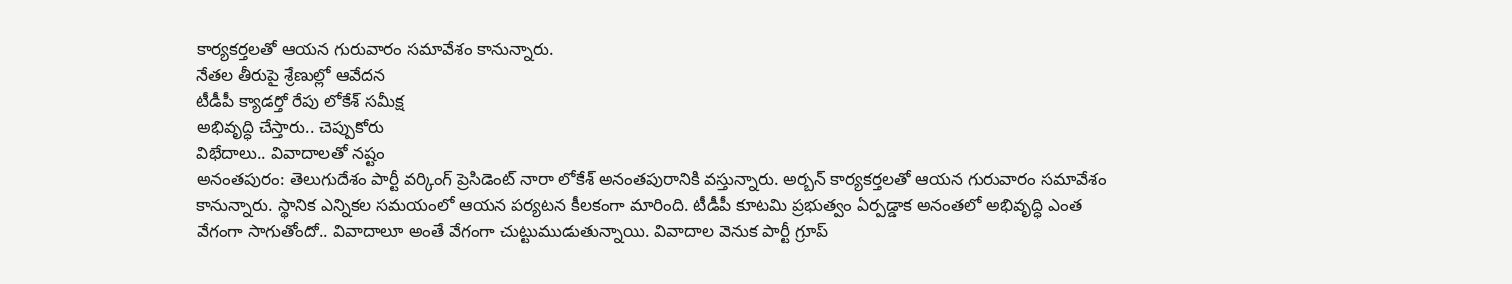కార్యకర్తలతో ఆయన గురువారం సమావేశం కానున్నారు.
నేతల తీరుపై శ్రేణుల్లో ఆవేదన
టీడీపీ క్యాడర్తో రేపు లోకేశ్ సమీక్ష
అభివృద్ధి చేస్తారు.. చెప్పుకోరు
విభేదాలు.. వివాదాలతో నష్టం
అనంతపురం: తెలుగుదేశం పార్టీ వర్కింగ్ ప్రెసిడెంట్ నారా లోకేశ్ అనంతపురానికి వస్తున్నారు. అర్బన్ కార్యకర్తలతో ఆయన గురువారం సమావేశం కానున్నారు. స్థానిక ఎన్నికల సమయంలో ఆయన పర్యటన కీలకంగా మారింది. టీడీపీ కూటమి ప్రభుత్వం ఏర్పడ్డాక అనంతలో అభివృద్ధి ఎంత వేగంగా సాగుతోందో.. వివాదాలూ అంతే వేగంగా చుట్టుముడుతున్నాయి. వివాదాల వెనుక పార్టీ గ్రూప్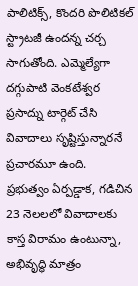పాలిటిక్స్, కొందరి పొలిటికల్ స్ట్రాటజీ ఉందన్న చర్చ సాగుతోంది. ఎమ్మెల్యేగా దగ్గుపాటి వెంకటేశ్వర ప్రసాద్ను టార్గెట్ చేసి వివాదాలు సృష్టిస్తున్నారనే ప్రచారమూ ఉంది.
ప్రభుత్వం ఏర్పడ్డాక, గడిచిన 23 నెలలలో వివాదాలకు కాస్త విరామం ఉంటున్నా, అభివృద్ధి మాత్రం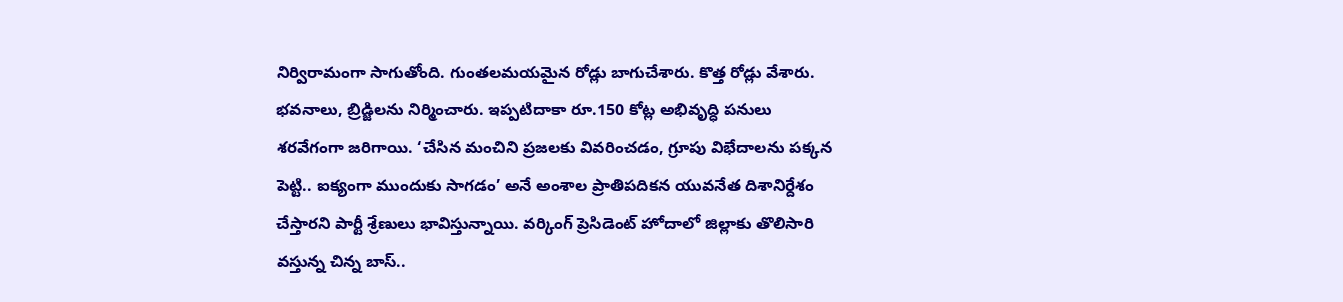నిర్విరామంగా సాగుతోంది. గుంతలమయమైన రోడ్లు బాగుచేశారు. కొత్త రోడ్లు వేశారు. భవనాలు, బ్రిడ్జిలను నిర్మించారు. ఇప్పటిదాకా రూ.150 కోట్ల అభివృద్ధి పనులు శరవేగంగా జరిగాయి. ‘చేసిన మంచిని ప్రజలకు వివరించడం, గ్రూపు విభేదాలను పక్కన పెట్టి.. ఐక్యంగా ముందుకు సాగడం’ అనే అంశాల ప్రాతిపదికన యువనేత దిశానిర్దేశం చేస్తారని పార్టీ శ్రేణులు భావిస్తున్నాయి. వర్కింగ్ ప్రెసిడెంట్ హోదాలో జిల్లాకు తొలిసారి వస్తున్న చిన్న బాస్..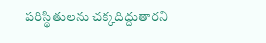పరిస్థితులను చక్కదిద్దుతారని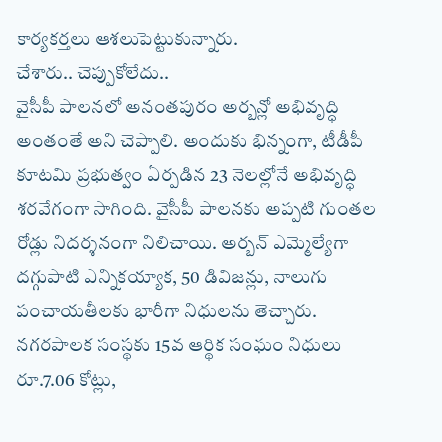కార్యకర్తలు ఆశలుపెట్టుకున్నారు.
చేశారు.. చెప్పుకోలేదు..
వైసీపీ పాలనలో అనంతపురం అర్బన్లో అభివృద్ధి అంతంతే అని చెప్పాలి. అందుకు భిన్నంగా, టీడీపీ కూటమి ప్రభుత్వం ఏర్పడిన 23 నెలల్లోనే అభివృద్ధి శరవేగంగా సాగింది. వైసీపీ పాలనకు అప్పటి గుంతల రోడ్లు నిదర్శనంగా నిలిచాయి. అర్బన్ ఎమ్మెల్యేగా దగ్గుపాటి ఎన్నికయ్యాక, 50 డివిజన్లు, నాలుగు పంచాయతీలకు భారీగా నిధులను తెచ్చారు. నగరపాలక సంస్థకు 15వ ఆర్థిక సంఘం నిధులు రూ.7.06 కోట్లు,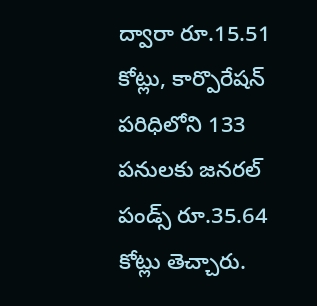ద్వారా రూ.15.51 కోట్లు, కార్పొరేషన్ పరిధిలోని 133 పనులకు జనరల్ పండ్స్ రూ.35.64 కోట్లు తెచ్చారు.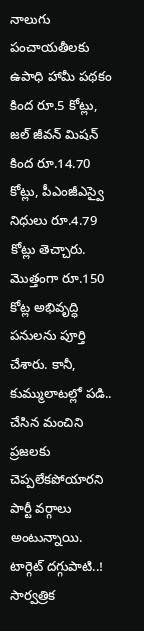నాలుగు పంచాయతీలకు ఉపాధి హామీ పథకం కింద రూ.5 కోట్లు, జల్ జీవన్ మిషన్ కింద రూ.14.70 కోట్లు, పీఎంజీఎస్వై నిధులు రూ.4.79 కోట్లు తెచ్చారు. మొత్తంగా రూ.150 కోట్ల అభివృద్ధి పనులను పూర్తి చేశారు. కానీ, కుమ్ములాటల్లో పడి.. చేసిన మంచిని ప్రజలకు చెప్పలేకపోయారని పార్టీ వర్గాలు అంటున్నాయి.
టార్గెట్ దగ్గుపాటి..!
సార్వత్రిక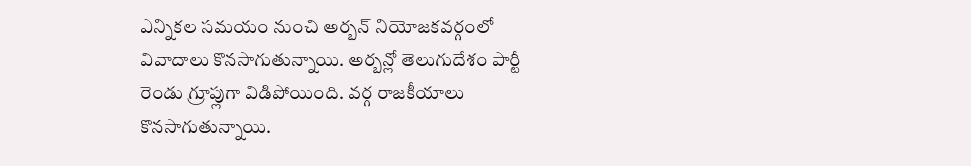ఎన్నికల సమయం నుంచి అర్బన్ నియోజకవర్గంలో వివాదాలు కొనసాగుతున్నాయి. అర్బన్లో తెలుగుదేశం పార్టీ రెండు గ్రూప్లుగా విడిపోయింది. వర్గ రాజకీయాలు కొనసాగుతున్నాయి.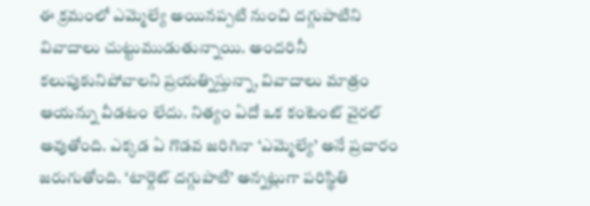ఈ క్రమంలో ఎమ్మెల్యే అయినప్పటి నుంచి దగ్గుపాటిని వివాదాలు చుట్టుముడుతున్నాయి. అందరినీ కలుపుకునిపోవాలని ప్రయత్నిస్తున్నా, వివాదాలు మాత్రం ఆయన్ను వీడటం లేదు. నిత్యం ఏదో ఒక కంటెంట్ వైరల్ అవుతోంది. ఎక్కడ ఏ గొడవ జరిగినా ‘ఎమ్మెల్యే’ అనే ప్రచారం జరుగుతోంది. ‘టార్గెట్ దగ్గుపాటి’ అన్నట్లుగా పరిస్థితి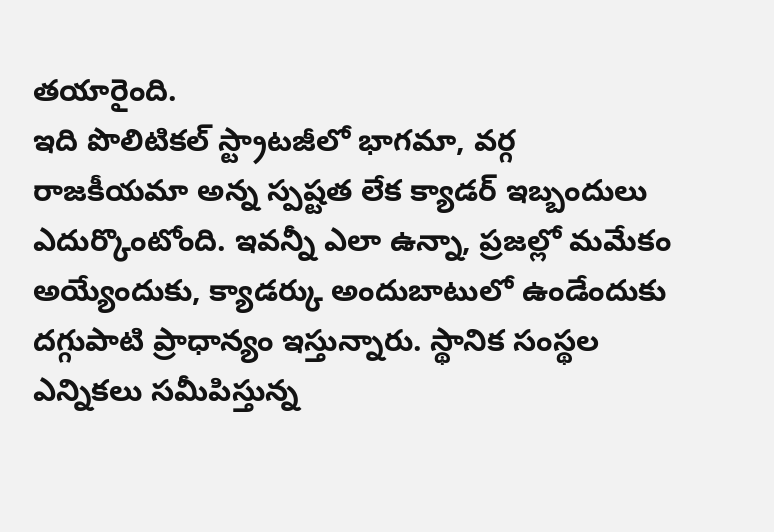తయారైంది.
ఇది పొలిటికల్ స్ట్రాటజీలో భాగమా, వర్గ రాజకీయమా అన్న స్పష్టత లేక క్యాడర్ ఇబ్బందులు ఎదుర్కొంటోంది. ఇవన్నీ ఎలా ఉన్నా, ప్రజల్లో మమేకం అయ్యేందుకు, క్యాడర్కు అందుబాటులో ఉండేందుకు దగ్గుపాటి ప్రాధాన్యం ఇస్తున్నారు. స్థానిక సంస్థల ఎన్నికలు సమీపిస్తున్న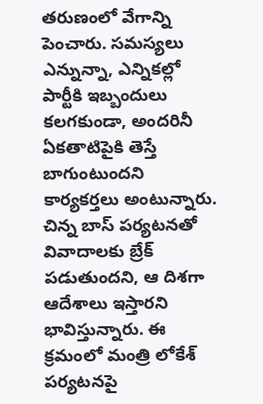తరుణంలో వేగాన్ని పెంచారు. సమస్యలు ఎన్నున్నా, ఎన్నికల్లో పార్టీకి ఇబ్బందులు కలగకుండా, అందరినీ ఏకతాటిపైకి తెస్తే బాగుంటుందని కార్యకర్తలు అంటున్నారు. చిన్న బాస్ పర్యటనతో వివాదాలకు బ్రేక్ పడుతుందని, ఆ దిశగా ఆదేశాలు ఇస్తారని భావిస్తున్నారు. ఈ క్రమంలో మంత్రి లోకేశ్ పర్యటనపై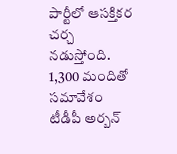పార్టీలో ఆసక్తికర చర్చ నడుస్తోంది.
1,300 మందితో సమావేశం
టీడీపీ అర్బన్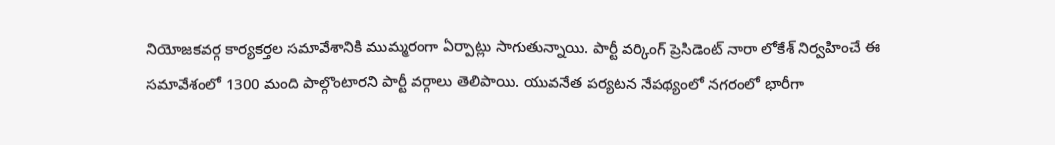నియోజకవర్గ కార్యకర్తల సమావేశానికి ముమ్మరంగా ఏర్పాట్లు సాగుతున్నాయి. పార్టీ వర్కింగ్ ప్రెసిడెంట్ నారా లోకేశ్ నిర్వహించే ఈ సమావేశంలో 1300 మంది పాల్గొంటారని పార్టీ వర్గాలు తెలిపాయి. యువనేత పర్యటన నేపథ్యంలో నగరంలో భారీగా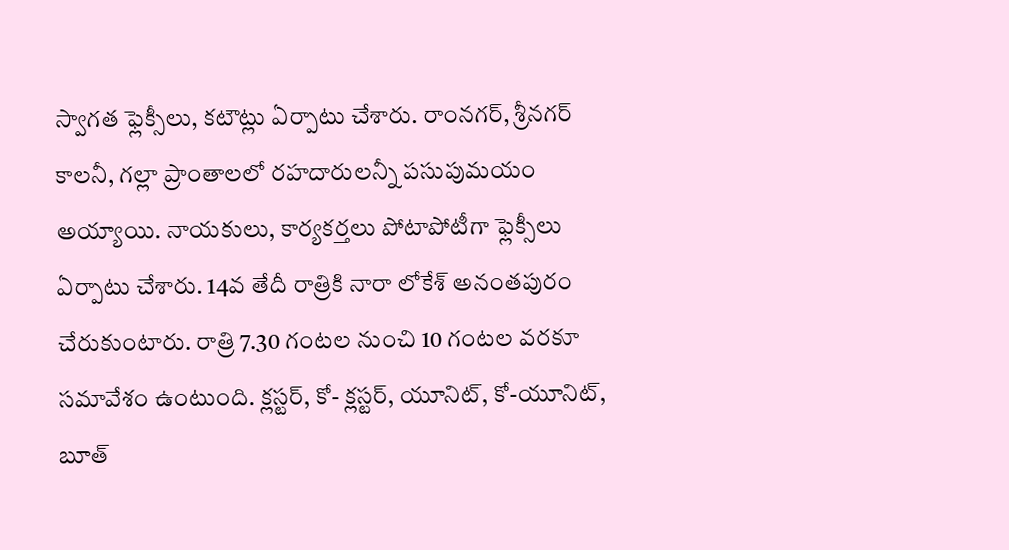స్వాగత ఫ్లెక్సీలు, కటౌట్లు ఏర్పాటు చేశారు. రాంనగర్, శ్రీనగర్ కాలనీ, గల్లా ప్రాంతాలలో రహదారులన్నీ పసుపుమయం అయ్యాయి. నాయకులు, కార్యకర్తలు పోటాపోటీగా ఫ్లెక్సీలు ఏర్పాటు చేశారు. 14వ తేదీ రాత్రికి నారా లోకేశ్ అనంతపురం చేరుకుంటారు. రాత్రి 7.30 గంటల నుంచి 10 గంటల వరకూ సమావేశం ఉంటుంది. క్లస్టర్, కో- క్లస్టర్, యూనిట్, కో-యూనిట్, బూత్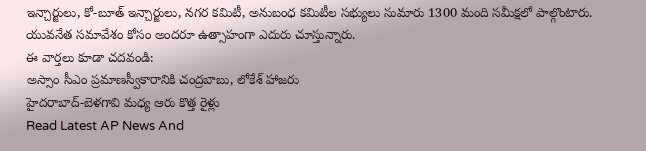ఇన్చార్జులు, కో-బూత్ ఇన్చార్జులు, నగర కమిటీ, అనుబంధ కమిటీల సభ్యులు సుమారు 1300 మంది సమీక్షలో పాల్గొంటారు. యువనేత సమావేశం కోసం అందరూ ఉత్సాహంగా ఎదురు చూస్తున్నారు.
ఈ వార్తలు కూడా చదవండి:
అస్సాం సీఎం ప్రమాణస్వీకారానికి చంద్రబాబు, లోకేశ్ హాజరు
హైదరాబాద్-బెళగావి మధ్య ఆరు కొత్త రైళ్లు
Read Latest AP News And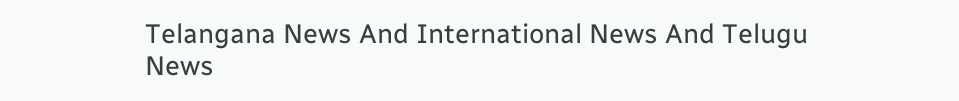Telangana News And International News And Telugu News